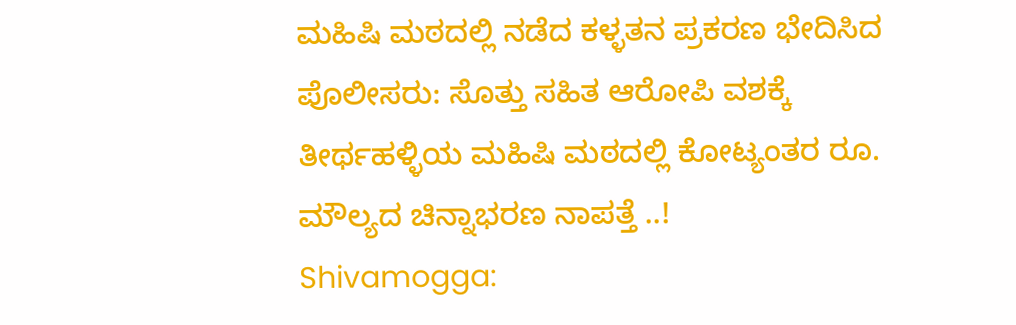ಮಹಿಷಿ ಮಠದಲ್ಲಿ ನಡೆದ ಕಳ್ಳತನ ಪ್ರಕರಣ ಭೇದಿಸಿದ ಪೊಲೀಸರು: ಸೊತ್ತು ಸಹಿತ ಆರೋಪಿ ವಶಕ್ಕೆ
ತೀರ್ಥಹಳ್ಳಿಯ ಮಹಿಷಿ ಮಠದಲ್ಲಿ ಕೋಟ್ಯಂತರ ರೂ. ಮೌಲ್ಯದ ಚಿನ್ನಾಭರಣ ನಾಪತ್ತೆ ..!
Shivamogga: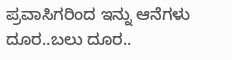ಪ್ರವಾಸಿಗರಿಂದ ಇನ್ನು ಆನೆಗಳು ದೂರ..ಬಲು ದೂರ..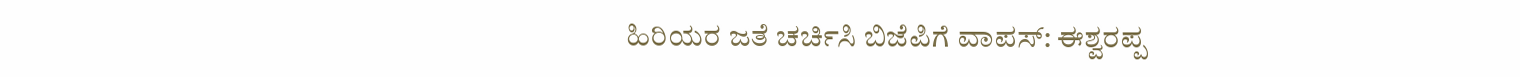ಹಿರಿಯರ ಜತೆ ಚರ್ಚಿಸಿ ಬಿಜೆಪಿಗೆ ವಾಪಸ್: ಈಶ್ವರಪ್ಪ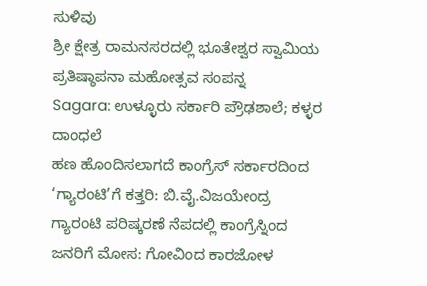ಸುಳಿವು
ಶ್ರೀ ಕ್ಷೇತ್ರ ರಾಮನಸರದಲ್ಲಿ ಭೂತೇಶ್ವರ ಸ್ವಾಮಿಯ ಪ್ರತಿಷ್ಠಾಪನಾ ಮಹೋತ್ಸವ ಸಂಪನ್ನ
Sagara: ಉಳ್ಳೂರು ಸರ್ಕಾರಿ ಪ್ರೌಢಶಾಲೆ; ಕಳ್ಳರ ದಾಂಧಲೆ
ಹಣ ಹೊಂದಿಸಲಾಗದೆ ಕಾಂಗ್ರೆಸ್ ಸರ್ಕಾರದಿಂದ ‘ಗ್ಯಾರಂಟಿ’ಗೆ ಕತ್ತರಿ: ಬಿ.ವೈ.ವಿಜಯೇಂದ್ರ
ಗ್ಯಾರಂಟಿ ಪರಿಷ್ಕರಣೆ ನೆಪದಲ್ಲಿ ಕಾಂಗ್ರೆಸ್ನಿಂದ ಜನರಿಗೆ ಮೋಸ: ಗೋವಿಂದ ಕಾರಜೋಳ